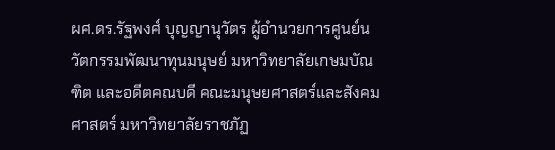ผศ.ดร.รัฐพงศ์ บุญญานุวัตร ผู้อำนวยการศูนย์นวัตกรรมพัฒนาทุนมนุษย์ มหาวิทยาลัยเกษมบัณฑิต และอดีตคณบดี คณะมนุษยศาสตร์และสังคมศาสตร์ มหาวิทยาลัยราชภัฏ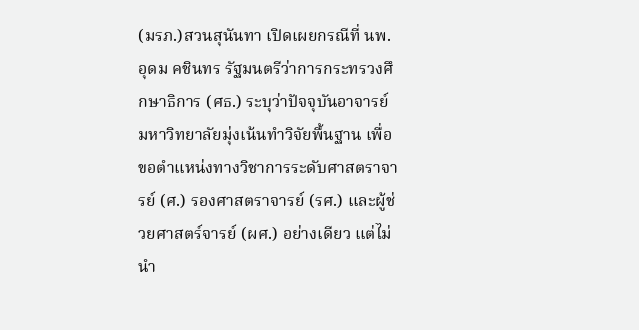(มรภ.)สวนสุนันทา เปิดเผยกรณีที่ นพ.อุดม คชินทร รัฐมนตรีว่าการกระทรวงศึกษาธิการ (ศธ.) ระบุว่าปัจจุบันอาจารย์มหาวิทยาลัยมุ่งเน้นทำวิจัยพื้นฐาน เพื่อขอตำแหน่งทางวิชาการระดับศาสตราจารย์ (ศ.) รองศาสตราจารย์ (รศ.) และผู้ช่วยศาสตร์จารย์ (ผศ.) อย่างเดียว แต่ไม่นำ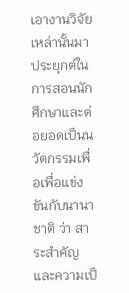เอางานวิจัยเหล่านั้นมาประยุกต์ในการสอนนักศึกษาและต่อยอดเป็นนวัตกรรมเพื่อเพื่อแข่งขันกับนานาชาติ ว่า สาระสำคัญและความเป็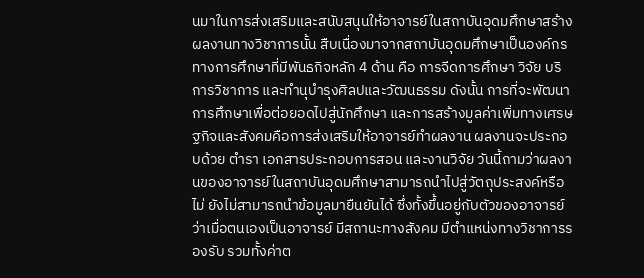นมาในการส่งเสริมและสนับสนุนให้อาจารย์ในสถาบันอุดมศึกษาสร้างผลงานทางวิชาการนั้น สืบเนื่องมาจากสถาบันอุดมศึกษาเป็นองค์กรทางการศึกษาที่มีพันธกิจหลัก 4 ด้าน คือ การจีดการศึกษา วิจัย บริการวิชาการ และทำนุบำรุงศิลปและวัฒนธรรม ดังนั้น การที่จะพัฒนาการศึกษาเพื่อต่อยอดไปสู่นักศึกษา และการสร้างมูลค่าเพิ่มทางเศรษฐกิจและสังคมคือการส่งเสริมให้อาจารย์ทำผลงาน ผลงานจะประกอบด้วย ตำรา เอกสารประกอบการสอน และงานวิจัย วันนี้ถามว่าผลงานของอาจารย์ในสถาบันอุดมศึกษาสามารถนำไปสู่วัตถุประสงค์หรือไม่ ยังไม่สามารถนำข้อมูลมายืนยันได้ ซึ่งทั้งขึ้นอยู่กับตัวของอาจารย์ว่าเมื่อตนเองเป็นอาจารย์ มีสถานะทางสังคม มีตำแหน่งทางวิชาการรองรับ รวมทั้งค่าต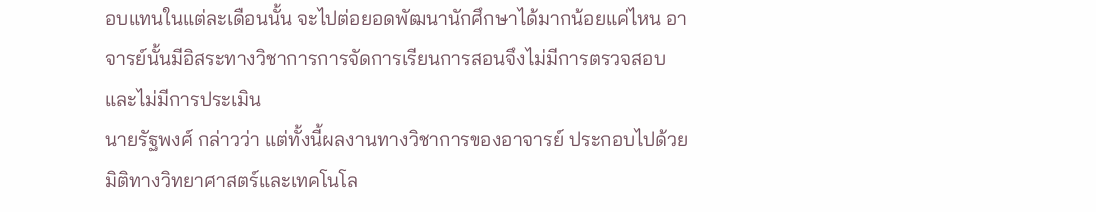อบแทนในแต่ละเดือนนั้น จะไปต่อยอดพัฒนานักศึกษาได้มากน้อยแค่ไหน อาจารย์นั้นมีอิสระทางวิชาการการจัดการเรียนการสอนจึงไม่มีการตรวจสอบ และไม่มีการประเมิน
นายรัฐพงศ์ กล่าวว่า แต่ทั้งนี้ผลงานทางวิชาการของอาจารย์ ประกอบไปด้วย มิติทางวิทยาศาสตร์และเทคโนโล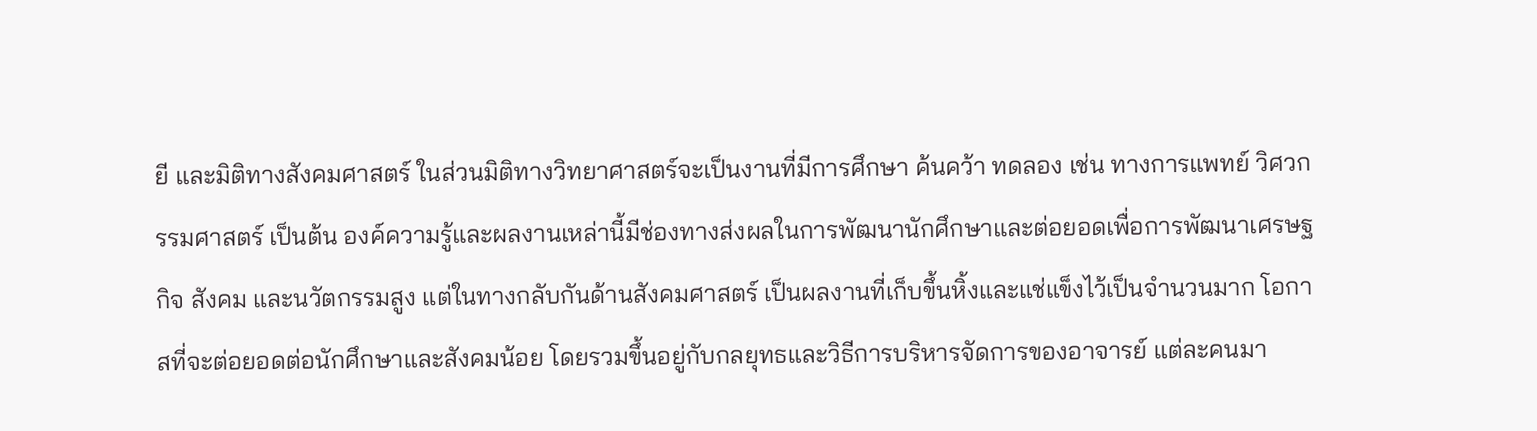ยี และมิติทางสังคมศาสตร์ ในส่วนมิติทางวิทยาศาสตร์จะเป็นงานที่มีการศึกษา ค้นคว้า ทดลอง เช่น ทางการแพทย์ วิศวกรรมศาสตร์ เป็นต้น องค์ความรู้และผลงานเหล่านี้มีช่องทางส่งผลในการพัฒนานักศึกษาและต่อยอดเพื่อการพัฒนาเศรษฐกิจ สังคม และนวัตกรรมสูง แต่ในทางกลับกันด้านสังคมศาสตร์ เป็นผลงานที่เก็บขึ้นหิ้งและแช่แข็งไว้เป็นจำนวนมาก โอกาสที่จะต่อยอดต่อนักศึกษาและสังคมน้อย โดยรวมขึ้นอยู่กับกลยุทธและวิธีการบริหารจัดการของอาจารย์ แต่ละคนมา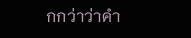กกว่าว่าคำ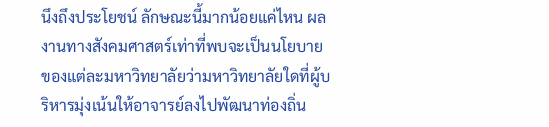นึงถึงประโยชน์ ลักษณะนี้มากน้อยแค่ไหน ผลงานทางสังคมศาสตร์เท่าที่พบจะเป็นนโยบายของแต่ละมหาวิทยาลัยว่ามหาวิทยาลัยใดที่ผู้บริหารมุ่งเน้นให้อาจารย์ลงไปพัฒนาท่องถิ่น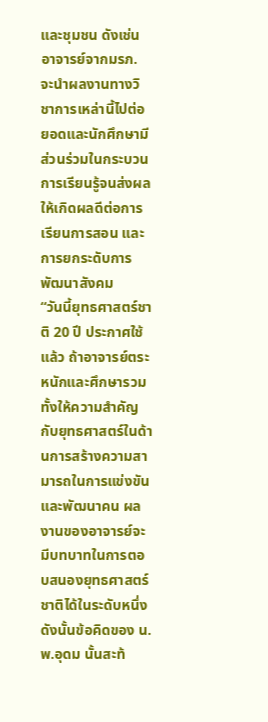และชุมชน ดังเช่น อาจารย์จากมรภ. จะนำผลงานทางวิชาการเหล่านี้ไปต่อยอดและนักศึกษามีส่วนร่วมในกระบวนการเรียนรู้จนส่งผลให้เกิดผลดีต่อการเรียนการสอน และการยกระดับการพัฒนาสังคม
“วันนี้ยุทธศาสตร์ชาติ 20 ปี ประกาศใช้แล้ว ถ้าอาจารย์ตระหนักและศึกษารวมทั้งให้ความสำคัญกับยุทธศาสตร์ในด้านการสร้างความสามารถในการแข่งขัน และพัฒนาคน ผลงานของอาจารย์จะมีบทบาทในการตอบสนองยุทธศาสตร์ชาติได้ในระดับหนึ่ง ดังนั้นข้อคิดของ น.พ.อุดม นั้นสะท้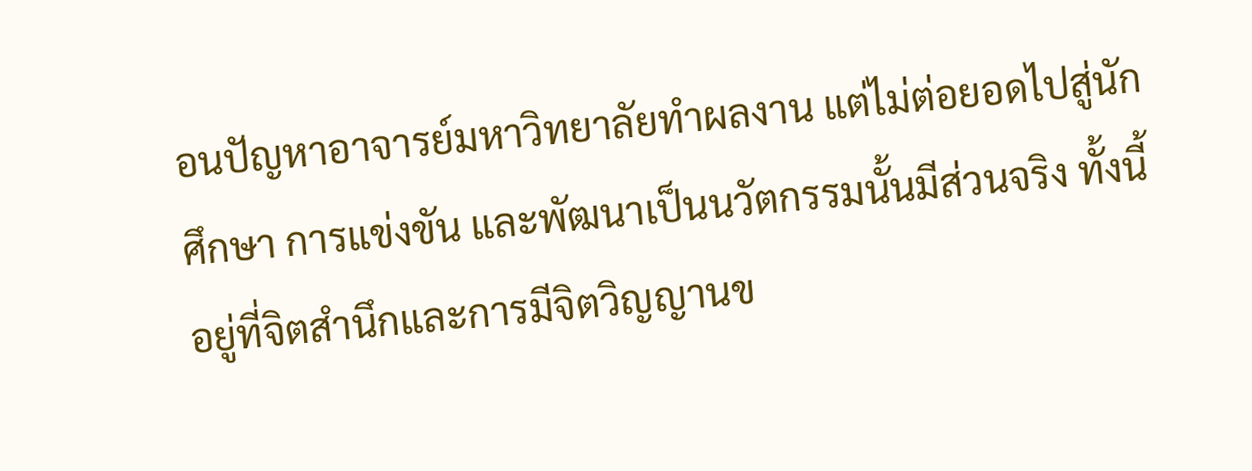อนปัญหาอาจารย์มหาวิทยาลัยทำผลงาน แต่ไม่ต่อยอดไปสู่นักศึกษา การแข่งขัน และพัฒนาเป็นนวัตกรรมนั้นมีส่วนจริง ทั้งนี้ อยู่ที่จิตสำนึกและการมีจิตวิญญานข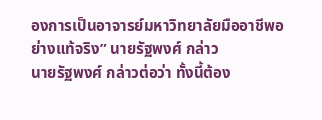องการเป็นอาจารย์มหาวิทยาลัยมืออาชีพอย่างแท้จริง” นายรัฐพงศ์ กล่าว
นายรัฐพงศ์ กล่าวต่อว่า ทั้งนี้ต้อง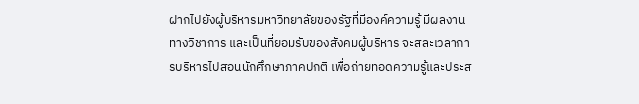ฝากไปยังผู้บริหารมหาวิทยาลัยของรัฐที่มีองค์ความรู้ มีผลงานทางวิชาการ และเป็นที่ยอมรับของสังคมผู้บริหาร จะสละเวลาการบริหารไปสอนนักศึกษาภาคปกติ เพื่อถ่ายทอดความรู้และประส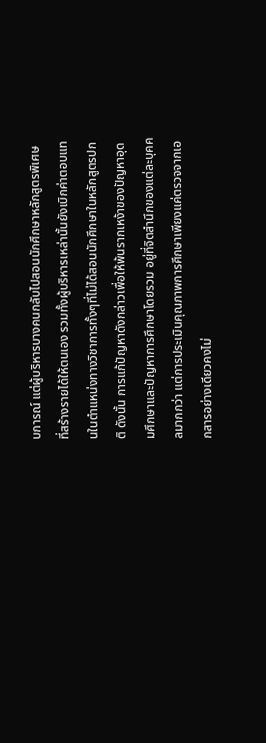บการณ์ แต่ผู้บริหารบางคนกลับไปสอนนักศึกษาหลักสูตรพิเศษ ที่สร้างรายได้ให้ตนเอง รวมทั้งผู้บริหารเหล่านั้นยังเบิกค่าตอบแทนในตำแหน่งทางวิชาการทั้งๆที่ไม่ได้สอนนักศึกษาในหลักสูตรปกติ ดังนั้น การแก้ปัญหาดังกล่าวเพื่อให้พ้นรากเหง้าของปัญหาอุดมศึกษาและปัญหาการศึกษาโดยรวม อยู่ที่จิตสำนึกของแต่ละบุคคลมากกว่า แต่การประเมินคุณภาพการศึกษาเพียงแค่ตรวจจากเอกสารอย่างเดียวคงไม่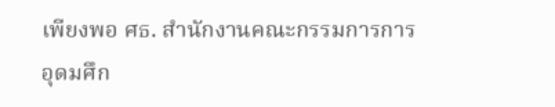เพียงพอ ศธ. สำนักงานคณะกรรมการการอุดมศึก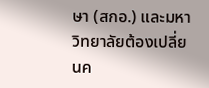ษา (สกอ.) และมหาวิทยาลัยต้องเปลี่ยนค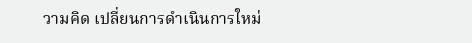วามคิด เปลี่ยนการดำเนินการใหม่